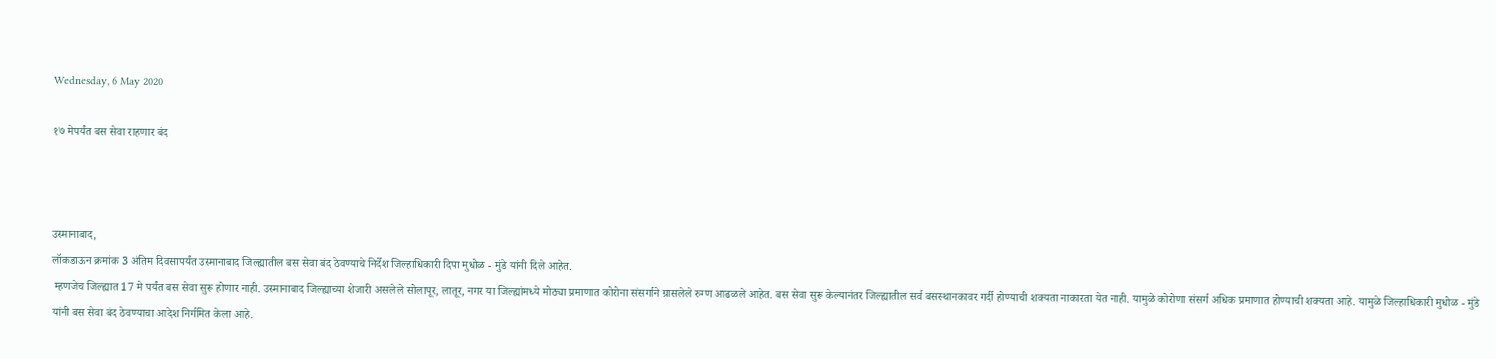Wednesday, 6 May 2020

१७ मेपर्यंत बस सेवा राहणार बंद



उस्मानाबाद,
लॉकडाऊन क्रमांक 3 अंतिम दिवसापर्यंत उस्मानाबाद जिल्ह्यातील बस सेवा बंद ठेवण्याचे निर्देश जिल्हाधिकारी दिपा मुधोळ - मुंडे यांनी दिले आहेत.
 म्हणजेच जिल्ह्यात 17 मे पर्यंत बस सेवा सुरू होणार नाही. उस्मानाबाद जिल्ह्याच्या शेजारी असलेले सोलापूर, लातूर, नगर या जिल्ह्यांमध्ये मोठ्या प्रमाणात कोरोना संसर्गाने ग्रासलेले रुग्ण आढळले आहेत. बस सेवा सुरू केल्यानंतर जिल्ह्यातील सर्व बसस्थानकावर गर्दी होण्याची शक्यता नाकारता येत नाही. यामुळे कोरोणा संसर्ग अधिक प्रमाणात होण्याची शक्यता आहे. यामुळे जिल्हाधिकारी मुधोळ - मुंडे यांनी बस सेवा बंद ठेवण्याचा आदेश निर्गमित केला आहे.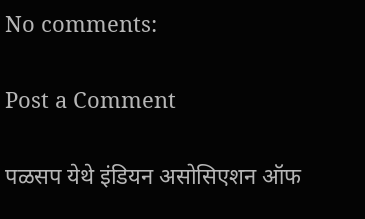No comments:

Post a Comment

पळसप येथे इंडियन असोसिएशन ऑफ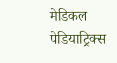मेडिकल पेडियाट्रिक्स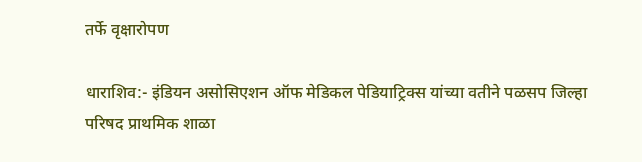तर्फे वृक्षारोपण

धाराशिव:- इंडियन असोसिएशन ऑफ मेडिकल पेडियाट्रिक्स यांच्या वतीने पळसप जिल्हा परिषद प्राथमिक शाळा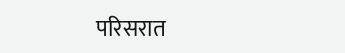परिसरात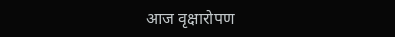आज वृक्षारोपण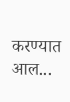करण्यात आल...